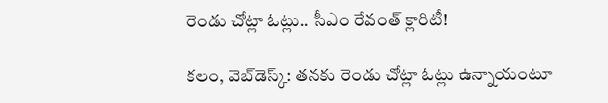రెండు చోట్లా ఓట్లు.. సీఎం రేవంత్ క్లారిటీ!

క‌లం, వెబ్‌డెస్క్‌: త‌న‌కు రెండు చోట్లా ఓట్లు ఉన్నాయంటూ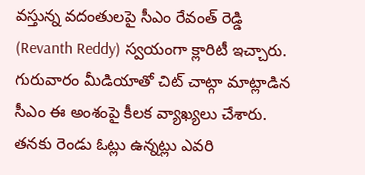వ‌స్తున్న వ‌దంతుల‌పై సీఎం రేవంత్ రెడ్డి (Revanth Reddy) స్వ‌యంగా క్లారిటీ ఇచ్చారు. గురువారం మీడియాతో చిట్ చాట్గా మాట్లాడిన సీఎం ఈ అంశంపై కీలక వ్యాఖ్యలు చేశారు. తనకు రెండు ఓట్లు ఉన్న‌ట్లు ఎవ‌రి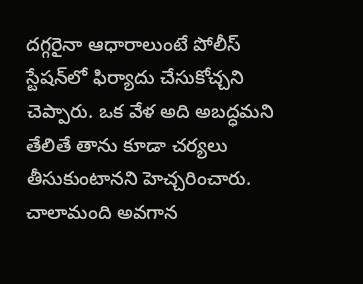ద‌గ్గ‌రైనా ఆధారాలుంటే పోలీస్ స్టేష‌న్‌లో ఫిర్యాదు చేసుకోచ్చ‌ని చెప్పారు. ఒక వేళ అది అబ‌ద్ధ‌మ‌ని తేలితే తాను కూడా చ‌ర్య‌లు తీసుకుంటాన‌ని హెచ్చ‌రించారు. చాలామంది అవ‌గాన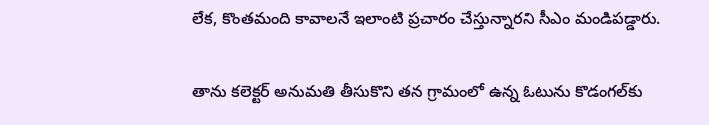లేక, కొంత‌మంది కావాల‌నే ఇలాంటి ప్ర‌చారం చేస్తున్నార‌ని సీఎం మండిప‌డ్డారు.

తాను క‌లెక్ట‌ర్ అనుమ‌తి తీసుకొని త‌న గ్రామంలో ఉన్న ఓటును కొడంగ‌ల్‌కు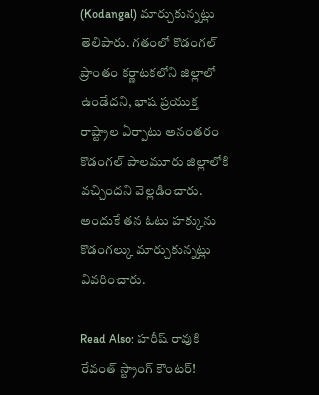(Kodangal) మార్చుకున్న‌ట్లు తెలిపారు. గతంలో కొడంగల్ ప్రాంతం కర్ణాటకలోని జిల్లాలో ఉండేద‌ని, భాష ప్రయుక్త రాష్ట్రాల ఏర్పాటు అనంత‌రం కొడంగల్ పాలమూరు జిల్లాలోకి వచ్చింద‌ని వెల్లడించారు. అందుకే తన ఓటు హక్కును కొడంగల్కు మార్చుకున్నట్లు వివరించారు.

Read Also: హరీష్ రావుకి రేవంత్ స్ట్రాంగ్ కౌంటర్!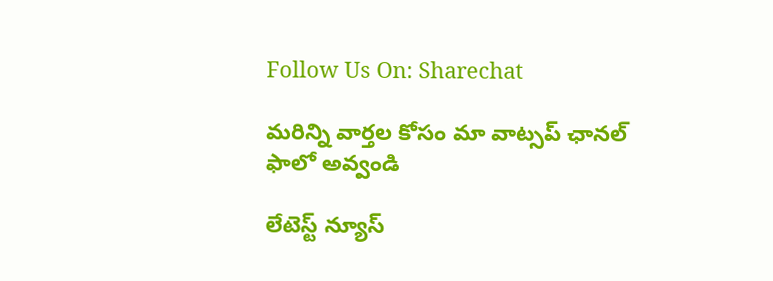Follow Us On: Sharechat

మ‌రిన్ని వార్త‌ల కోసం మా వాట్స‌ప్ ఛాన‌ల్ ఫాలో అవ్వండి

లేటెస్ట్ న్యూస్‌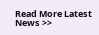Read More Latest News >>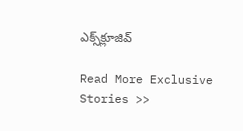ఎక్స్‌క్లూజివ్‌

Read More Exclusive Stories >>